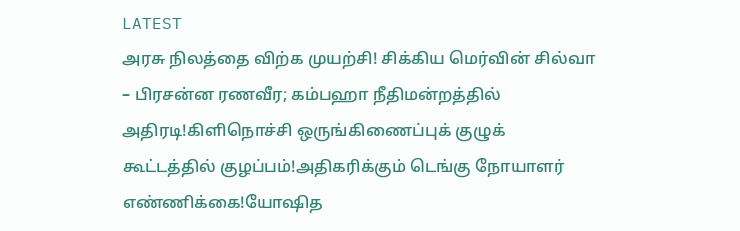LATEST
அரசு நிலத்தை விற்க முயற்சி! சிக்கிய மெர்வின் சில்வா – பிரசன்ன ரணவீர; கம்பஹா நீதிமன்றத்தில் அதிரடி!கிளிநொச்சி ஒருங்கிணைப்புக் குழுக் கூட்டத்தில் குழப்பம்!அதிகரிக்கும் டெங்கு நோயாளர் எண்ணிக்கை!யோஷித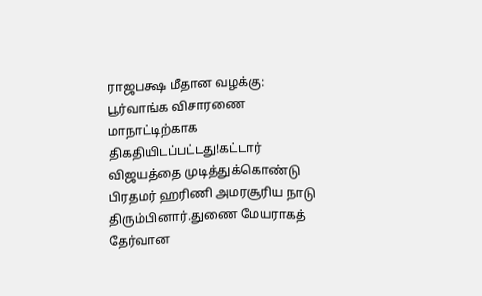ராஜபக்ஷ மீதான வழக்கு: பூர்வாங்க விசாரணை மாநாட்டிற்காக திகதியிடப்பட்டது!கட்டார் விஜயத்தை முடித்துக்கொண்டு பிரதமர் ஹரிணி அமரசூரிய நாடு திரும்பினார்.துணை மேயராகத் தேர்வான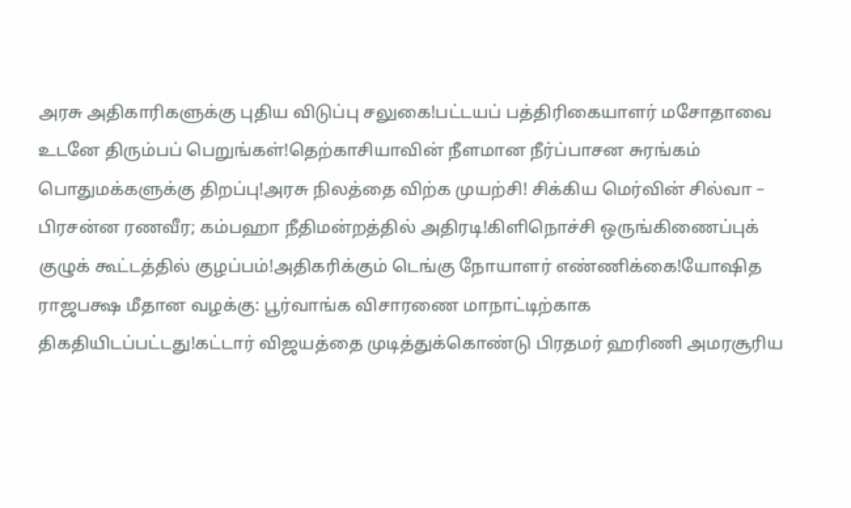அரசு அதிகாரிகளுக்கு புதிய விடுப்பு சலுகை!பட்டயப் பத்திரிகையாளர் மசோதாவை உடனே திரும்பப் பெறுங்கள்!தெற்காசியாவின் நீளமான நீர்ப்பாசன சுரங்கம் பொதுமக்களுக்கு திறப்பு!அரசு நிலத்தை விற்க முயற்சி! சிக்கிய மெர்வின் சில்வா – பிரசன்ன ரணவீர; கம்பஹா நீதிமன்றத்தில் அதிரடி!கிளிநொச்சி ஒருங்கிணைப்புக் குழுக் கூட்டத்தில் குழப்பம்!அதிகரிக்கும் டெங்கு நோயாளர் எண்ணிக்கை!யோஷித ராஜபக்ஷ மீதான வழக்கு: பூர்வாங்க விசாரணை மாநாட்டிற்காக திகதியிடப்பட்டது!கட்டார் விஜயத்தை முடித்துக்கொண்டு பிரதமர் ஹரிணி அமரசூரிய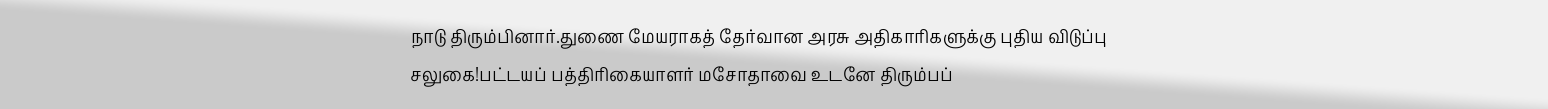நாடு திரும்பினார்.துணை மேயராகத் தேர்வான அரசு அதிகாரிகளுக்கு புதிய விடுப்பு சலுகை!பட்டயப் பத்திரிகையாளர் மசோதாவை உடனே திரும்பப்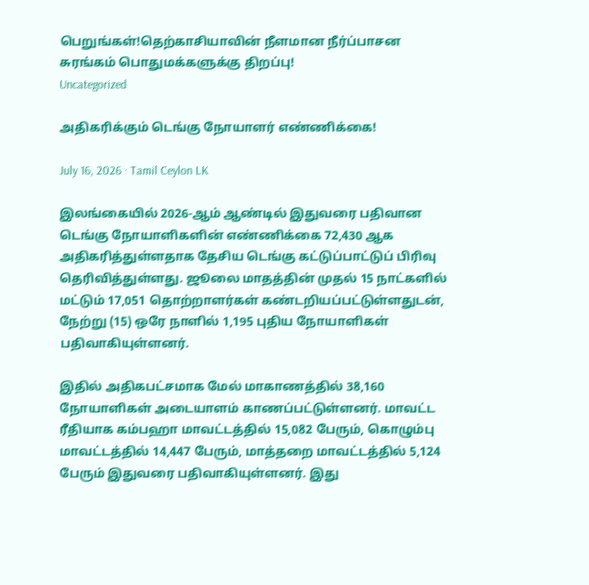பெறுங்கள்!தெற்காசியாவின் நீளமான நீர்ப்பாசன சுரங்கம் பொதுமக்களுக்கு திறப்பு!
Uncategorized

அதிகரிக்கும் டெங்கு நோயாளர் எண்ணிக்கை!

July 16, 2026 · Tamil Ceylon LK

இலங்கையில் 2026-ஆம் ஆண்டில் இதுவரை பதிவான டெங்கு நோயாளிகளின் எண்ணிக்கை 72,430 ஆக அதிகரித்துள்ளதாக தேசிய டெங்கு கட்டுப்பாட்டுப் பிரிவு தெரிவித்துள்ளது. ஜூலை மாதத்தின் முதல் 15 நாட்களில் மட்டும் 17,051 தொற்றாளர்கள் கண்டறியப்பட்டுள்ளதுடன், நேற்று (15) ஒரே நாளில் 1,195 புதிய நோயாளிகள் பதிவாகியுள்ளனர்.

இதில் அதிகபட்சமாக மேல் மாகாணத்தில் 38,160 நோயாளிகள் அடையாளம் காணப்பட்டுள்ளனர். மாவட்ட ரீதியாக கம்பஹா மாவட்டத்தில் 15,082 பேரும், கொழும்பு மாவட்டத்தில் 14,447 பேரும், மாத்தறை மாவட்டத்தில் 5,124 பேரும் இதுவரை பதிவாகியுள்ளனர். இது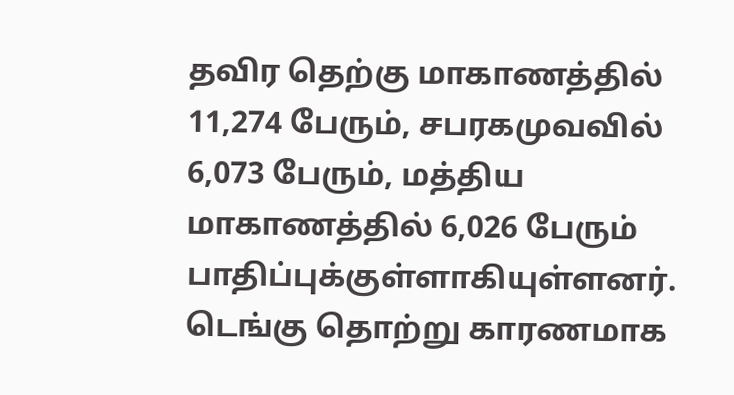தவிர தெற்கு மாகாணத்தில் 11,274 பேரும், சபரகமுவவில் 6,073 பேரும், மத்திய மாகாணத்தில் 6,026 பேரும் பாதிப்புக்குள்ளாகியுள்ளனர். டெங்கு தொற்று காரணமாக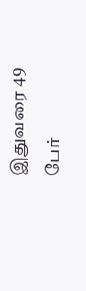இதுவரை 49 பேர்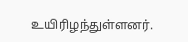உயிரிழந்துள்ளனர்.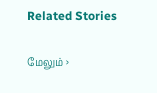Related Stories

மேலும் ›